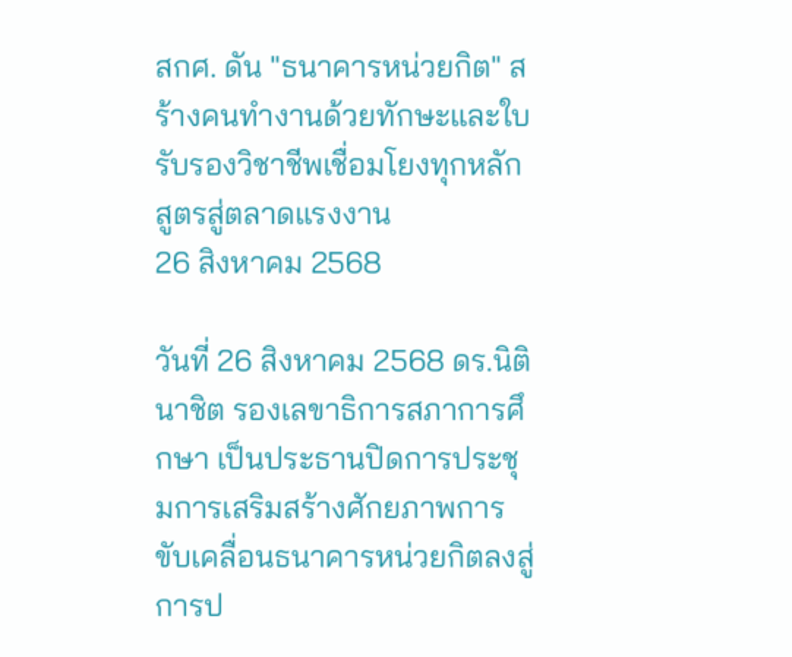สกศ. ดัน "ธนาคารหน่วยกิต" สร้างคนทำงานด้วยทักษะและใบรับรองวิชาชีพเชื่อมโยงทุกหลักสูตรสู่ตลาดแรงงาน
26 สิงหาคม 2568

วันที่ 26 สิงหาคม 2568 ดร.นิติ นาชิต รองเลขาธิการสภาการศึกษา เป็นประธานปิดการประชุมการเสริมสร้างศักยภาพการขับเคลื่อนธนาคารหน่วยกิตลงสู่การป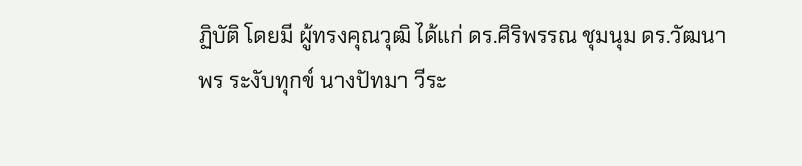ฏิบัติ โดยมี ผู้ทรงคุณวุฒิ ได้แก่ ดร.ศิริพรรณ ชุมนุม ดร.วัฒนาพร ระงับทุกข์ นางปัทมา วีระ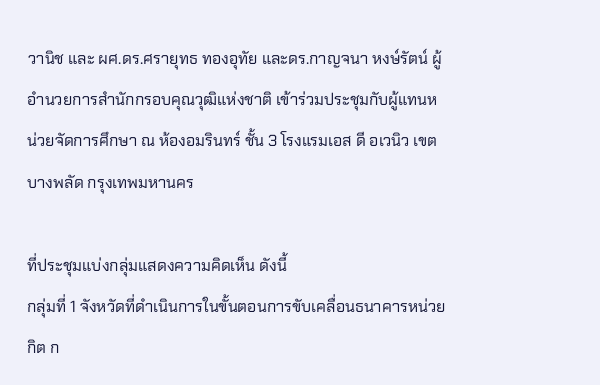วานิช และ ผศ.ดร.ศรายุทธ ทองอุทัย และดร.กาญจนา หงษ์รัตน์ ผู้อำนวยการสำนักกรอบคุณวุฒิแห่งชาติ เข้าร่วมประชุมกับผู้แทนหน่วยจัดการศึกษา ณ ห้องอมรินทร์ ชั้น 3 โรงแรมเอส ดี อเวนิว เขตบางพลัด กรุงเทพมหานคร

ที่ประชุมแบ่งกลุ่มแสดงความคิดเห็น ดังนี้
กลุ่มที่ 1 จังหวัดที่ดำเนินการในขั้นตอนการขับเคลื่อนธนาคารหน่วยกิต ก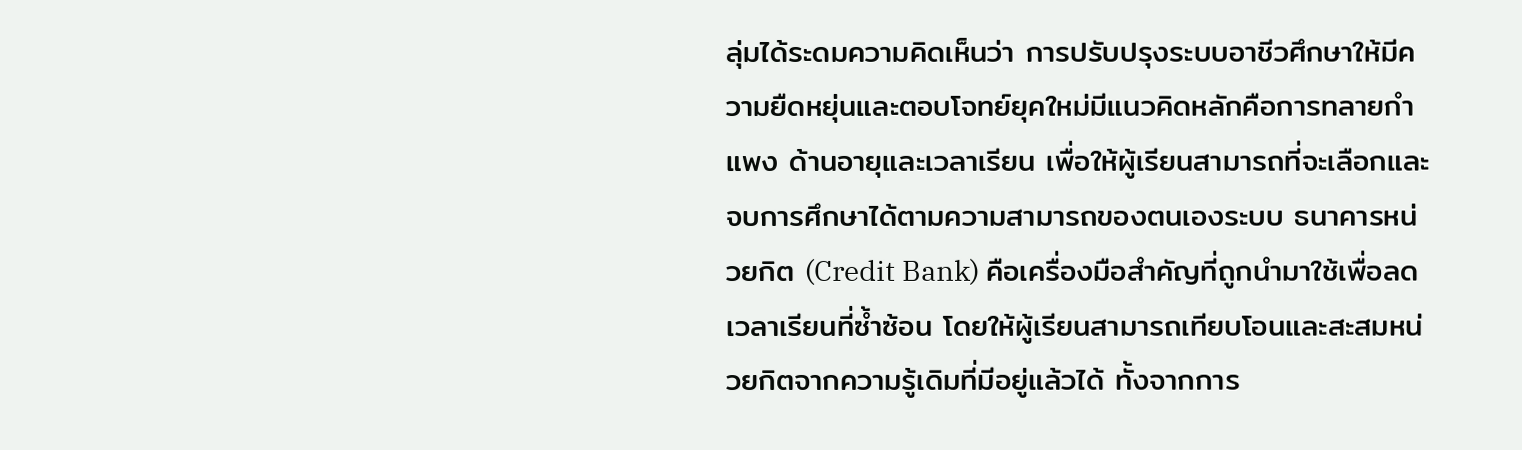ลุ่มได้ระดมความคิดเห็นว่า การปรับปรุงระบบอาชีวศึกษาให้มีความยืดหยุ่นและตอบโจทย์ยุคใหม่มีแนวคิดหลักคือการทลายกำแพง ด้านอายุและเวลาเรียน เพื่อให้ผู้เรียนสามารถที่จะเลือกและจบการศึกษาได้ตามความสามารถของตนเองระบบ ธนาคารหน่วยกิต (Credit Bank) คือเครื่องมือสำคัญที่ถูกนำมาใช้เพื่อลดเวลาเรียนที่ซ้ำซ้อน โดยให้ผู้เรียนสามารถเทียบโอนและสะสมหน่วยกิตจากความรู้เดิมที่มีอยู่แล้วได้ ทั้งจากการ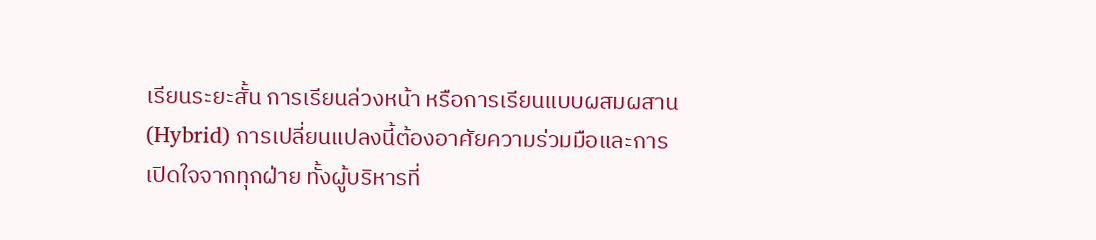เรียนระยะสั้น การเรียนล่วงหน้า หรือการเรียนแบบผสมผสาน (Hybrid) การเปลี่ยนแปลงนี้ต้องอาศัยความร่วมมือและการเปิดใจจากทุกฝ่าย ทั้งผู้บริหารที่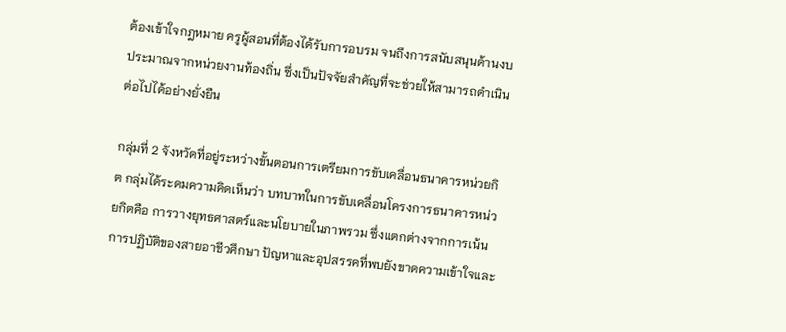ต้องเข้าใจกฎหมาย ครูผู้สอนที่ต้องได้รับการอบรม จนถึงการสนับสนุนด้านงบประมาณจากหน่วยงานท้องถิ่น ซึ่งเป็นปัจจัยสำคัญที่จะช่วยให้สามารถดำเนินต่อไปได้อย่างยั่งยืน

กลุ่มที่ 2 จังหวัดที่อยู่ระหว่างขั้นตอนการเตรียมการขับเคลื่อนธนาคารหน่วยกิต กลุ่มได้ระดมความคิดเห็นว่า บทบาทในการขับเคลื่อนโครงการธนาคารหน่วยกิตคือ การวางยุทธศาสตร์และนโยบายในภาพรวม ซึ่งแตกต่างจากการเน้นการปฏิบัติของสายอาชีวศึกษา ปัญหาและอุปสรรคที่พบยังขาดความเข้าใจและ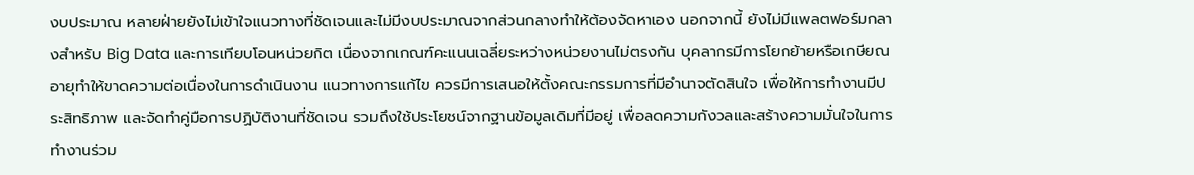งบประมาณ หลายฝ่ายยังไม่เข้าใจแนวทางที่ชัดเจนและไม่มีงบประมาณจากส่วนกลางทำให้ต้องจัดหาเอง นอกจากนี้ ยังไม่มีแพลตฟอร์มกลางสำหรับ Big Data และการเทียบโอนหน่วยกิต เนื่องจากเกณฑ์คะแนนเฉลี่ยระหว่างหน่วยงานไม่ตรงกัน บุคลากรมีการโยกย้ายหรือเกษียณอายุทำให้ขาดความต่อเนื่องในการดำเนินงาน แนวทางการแก้ไข ควรมีการเสนอให้ตั้งคณะกรรมการที่มีอำนาจตัดสินใจ เพื่อให้การทำงานมีประสิทธิภาพ และจัดทำคู่มือการปฏิบัติงานที่ชัดเจน รวมถึงใช้ประโยชน์จากฐานข้อมูลเดิมที่มีอยู่ เพื่อลดความกังวลและสร้างความมั่นใจในการทำงานร่วม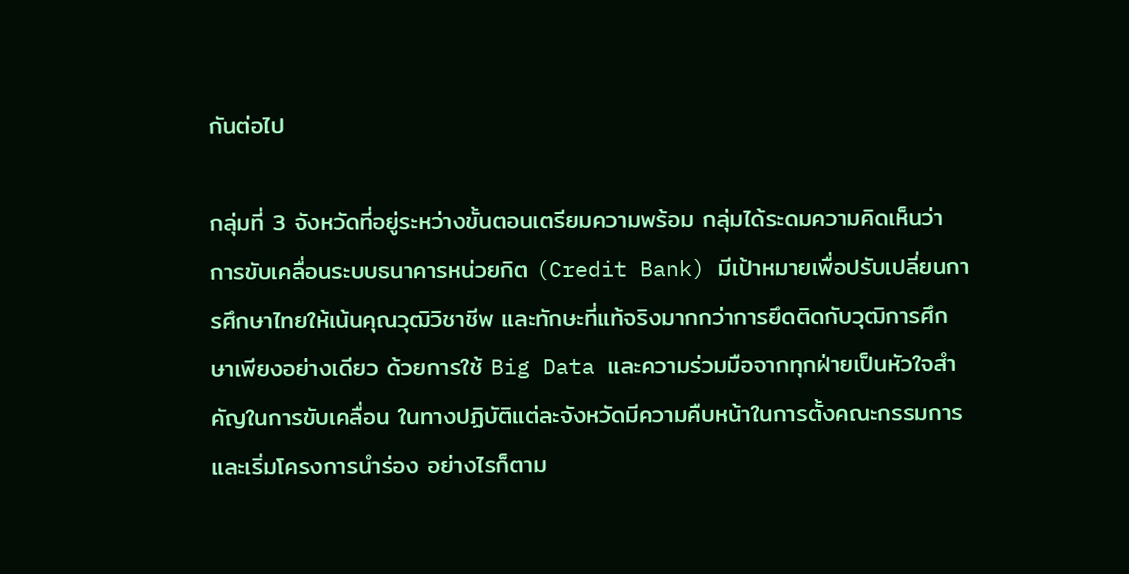กันต่อไป

กลุ่มที่ 3 จังหวัดที่อยู่ระหว่างขั้นตอนเตรียมความพร้อม กลุ่มได้ระดมความคิดเห็นว่า การขับเคลื่อนระบบธนาคารหน่วยกิต (Credit Bank) มีเป้าหมายเพื่อปรับเปลี่ยนการศึกษาไทยให้เน้นคุณวุฒิวิชาชีพ และทักษะที่แท้จริงมากกว่าการยึดติดกับวุฒิการศึกษาเพียงอย่างเดียว ด้วยการใช้ Big Data และความร่วมมือจากทุกฝ่ายเป็นหัวใจสำคัญในการขับเคลื่อน ในทางปฏิบัติแต่ละจังหวัดมีความคืบหน้าในการตั้งคณะกรรมการและเริ่มโครงการนำร่อง อย่างไรก็ตาม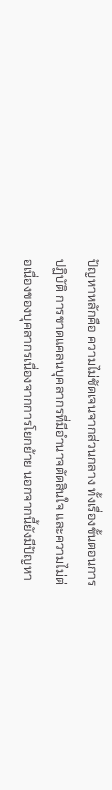ปัญหาหลักคือ ความไม่ชัดเจนจากส่วนกลาง ทั้งเรื่องขั้นตอนการปฏิบัติ การขาดแคลนบุคลากรที่มีอำนาจตัดสินใจ และความไม่ต่อเนื่องของบุคลากรเนื่องจากการโยกย้าย นอกจากนี้ยังมีปัญหา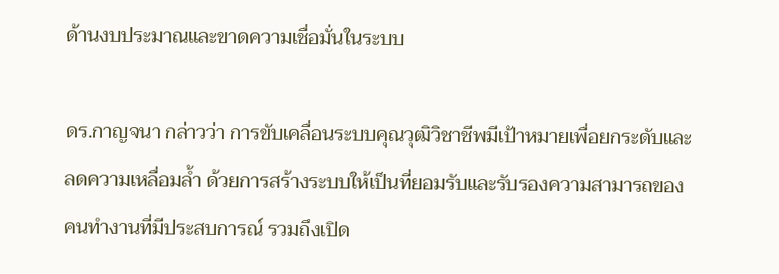ด้านงบประมาณและขาดความเชื่อมั่นในระบบ

ดร.กาญจนา กล่าวว่า การขับเคลื่อนระบบคุณวุฒิวิชาชีพมีเป้าหมายเพื่อยกระดับและลดความเหลื่อมล้ำ ด้วยการสร้างระบบให้เป็นที่ยอมรับและรับรองความสามารถของคนทำงานที่มีประสบการณ์ รวมถึงเปิด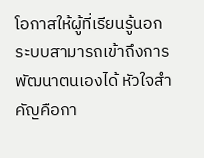โอกาสให้ผู้ที่เรียนรู้นอกระบบสามารถเข้าถึงการพัฒนาตนเองได้ หัวใจสำคัญคือกา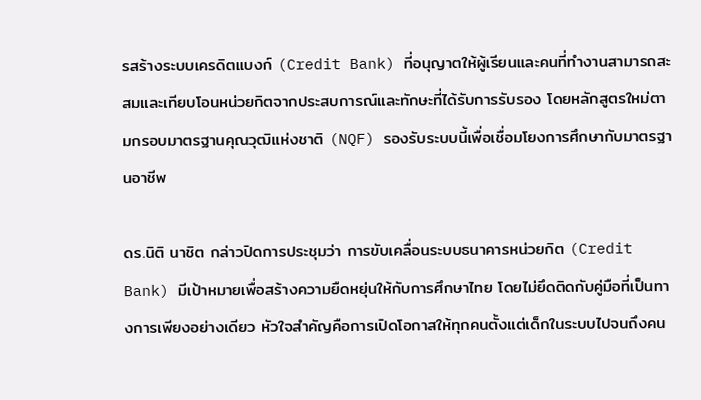รสร้างระบบเครดิตแบงก์ (Credit Bank) ที่อนุญาตให้ผู้เรียนและคนที่ทำงานสามารถสะสมและเทียบโอนหน่วยกิตจากประสบการณ์และทักษะที่ได้รับการรับรอง โดยหลักสูตรใหม่ตามกรอบมาตรฐานคุณวุฒิแห่งชาติ (NQF) รองรับระบบนี้เพื่อเชื่อมโยงการศึกษากับมาตรฐานอาชีพ

ดร.นิติ นาชิต กล่าวปิดการประชุมว่า การขับเคลื่อนระบบธนาคารหน่วยกิต (Credit Bank) มีเป้าหมายเพื่อสร้างความยืดหยุ่นให้กับการศึกษาไทย โดยไม่ยึดติดกับคู่มือที่เป็นทางการเพียงอย่างเดียว หัวใจสำคัญคือการเปิดโอกาสให้ทุกคนตั้งแต่เด็กในระบบไปจนถึงคน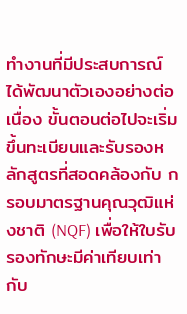ทำงานที่มีประสบการณ์ ได้พัฒนาตัวเองอย่างต่อเนื่อง ขั้นตอนต่อไปจะเริ่มขึ้นทะเบียนและรับรองหลักสูตรที่สอดคล้องกับ กรอบมาตรฐานคุณวุฒิแห่งชาติ (NQF) เพื่อให้ใบรับรองทักษะมีค่าเทียบเท่ากับ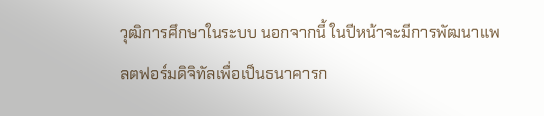วุฒิการศึกษาในระบบ นอกจากนี้ ในปีหน้าจะมีการพัฒนาแพลตฟอร์มดิจิทัลเพื่อเป็นธนาคารก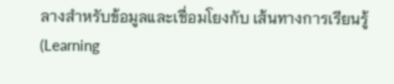ลางสำหรับข้อมูลและเชื่อมโยงกับ เส้นทางการเรียนรู้ (Learning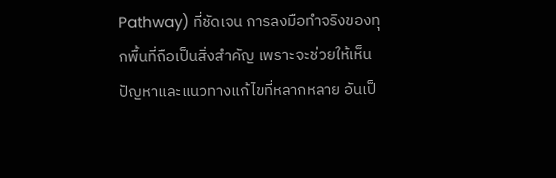Pathway) ที่ชัดเจน การลงมือทำจริงของทุกพื้นที่ถือเป็นสิ่งสำคัญ เพราะจะช่วยให้เห็นปัญหาและแนวทางแก้ไขที่หลากหลาย อันเป็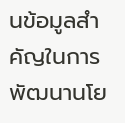นข้อมูลสำคัญในการพัฒนานโย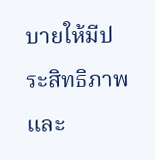บายให้มีประสิทธิภาพและ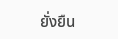ยั่งยืน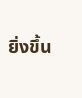ยิ่งขึ้น